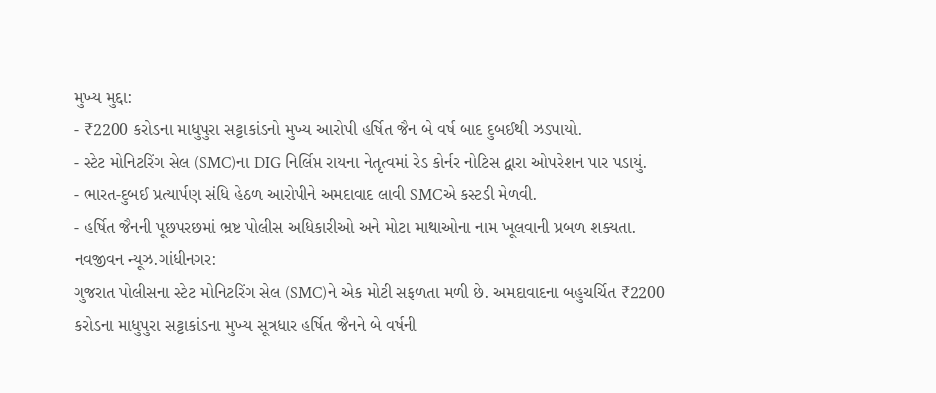મુખ્ય મુદ્દા:
- ₹2200 કરોડના માધુપુરા સટ્ટાકાંડનો મુખ્ય આરોપી હર્ષિત જૈન બે વર્ષ બાદ દુબઈથી ઝડપાયો.
- સ્ટેટ મોનિટરિંગ સેલ (SMC)ના DIG નિર્લિપ્ત રાયના નેતૃત્વમાં રેડ કોર્નર નોટિસ દ્વારા ઓપરેશન પાર પડાયું.
- ભારત-દુબઈ પ્રત્યાર્પણ સંધિ હેઠળ આરોપીને અમદાવાદ લાવી SMCએ કસ્ટડી મેળવી.
- હર્ષિત જૈનની પૂછપરછમાં ભ્રષ્ટ પોલીસ અધિકારીઓ અને મોટા માથાઓના નામ ખૂલવાની પ્રબળ શક્યતા.
નવજીવન ન્યૂઝ.ગાંધીનગર:
ગુજરાત પોલીસના સ્ટેટ મોનિટરિંગ સેલ (SMC)ને એક મોટી સફળતા મળી છે. અમદાવાદના બહુચર્ચિત ₹2200 કરોડના માધુપુરા સટ્ટાકાંડના મુખ્ય સૂત્રધાર હર્ષિત જૈનને બે વર્ષની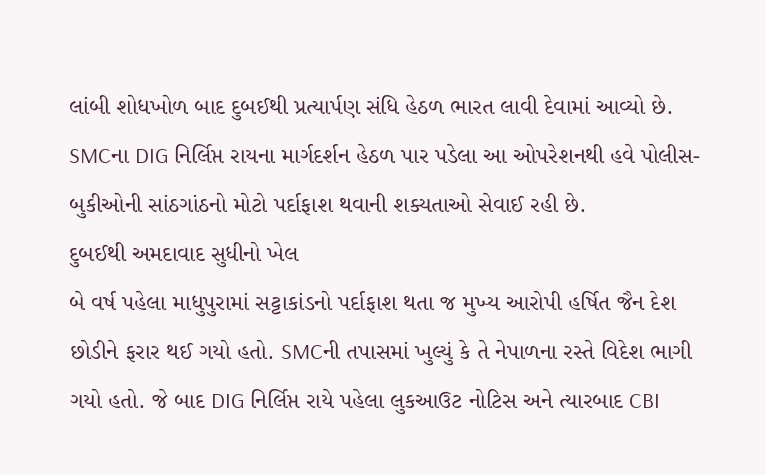લાંબી શોધખોળ બાદ દુબઈથી પ્રત્યાર્પણ સંધિ હેઠળ ભારત લાવી દેવામાં આવ્યો છે. SMCના DIG નિર્લિપ્ત રાયના માર્ગદર્શન હેઠળ પાર પડેલા આ ઓપરેશનથી હવે પોલીસ-બુકીઓની સાંઠગાંઠનો મોટો પર્દાફાશ થવાની શક્યતાઓ સેવાઈ રહી છે.
દુબઈથી અમદાવાદ સુધીનો ખેલ
બે વર્ષ પહેલા માધુપુરામાં સટ્ટાકાંડનો પર્દાફાશ થતા જ મુખ્ય આરોપી હર્ષિત જૈન દેશ છોડીને ફરાર થઈ ગયો હતો. SMCની તપાસમાં ખુલ્યું કે તે નેપાળના રસ્તે વિદેશ ભાગી ગયો હતો. જે બાદ DIG નિર્લિપ્ત રાયે પહેલા લુકઆઉટ નોટિસ અને ત્યારબાદ CBI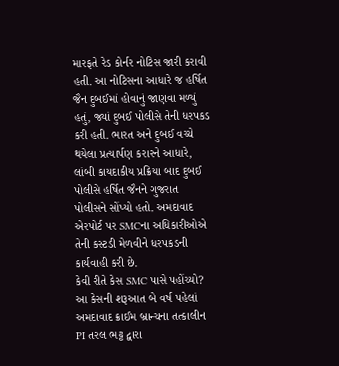મારફતે રેડ કોર્નર નોટિસ જારી કરાવી હતી. આ નોટિસના આધારે જ હર્ષિત જૈન દુબઈમાં હોવાનું જાણવા મળ્યું હતું, જ્યાં દુબઈ પોલીસે તેની ધરપકડ કરી હતી. ભારત અને દુબઈ વચ્ચે થયેલા પ્રત્યાર્પણ કરારને આધારે, લાંબી કાયદાકીય પ્રક્રિયા બાદ દુબઈ પોલીસે હર્ષિત જૈનને ગુજરાત પોલીસને સોંપ્યો હતો. અમદાવાદ એરપોર્ટ પર SMCના અધિકારીઓએ તેની કસ્ટડી મેળવીને ધરપકડની કાર્યવાહી કરી છે.
કેવી રીતે કેસ SMC પાસે પહોંચ્યો?
આ કેસની શરૂઆત બે વર્ષ પહેલાં અમદાવાદ ક્રાઈમ બ્રાન્ચના તત્કાલીન PI તરલ ભટ્ટ દ્વારા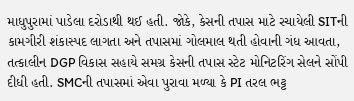માધુપુરામાં પાડેલા દરોડાથી થઈ હતી. જોકે, કેસની તપાસ માટે રચાયેલી SITની કામગીરી શંકાસ્પદ લાગતા અને તપાસમાં ગોલમાલ થતી હોવાની ગંધ આવતા, તત્કાલીન DGP વિકાસ સહાયે સમગ્ર કેસની તપાસ સ્ટેટ મોનિટરિંગ સેલને સોંપી દીધી હતી. SMCની તપાસમાં એવા પુરાવા મળ્યા કે PI તરલ ભટ્ટ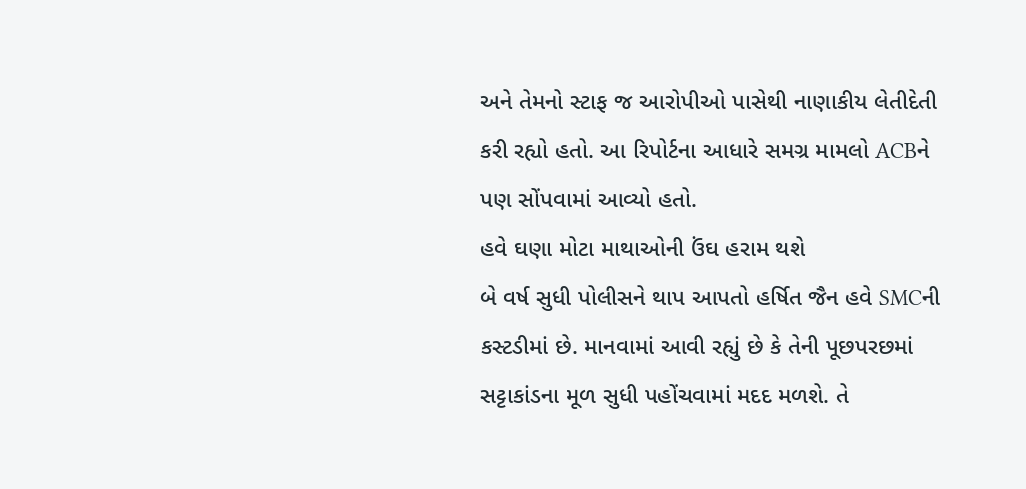અને તેમનો સ્ટાફ જ આરોપીઓ પાસેથી નાણાકીય લેતીદેતી કરી રહ્યો હતો. આ રિપોર્ટના આધારે સમગ્ર મામલો ACBને પણ સોંપવામાં આવ્યો હતો.
હવે ઘણા મોટા માથાઓની ઉંઘ હરામ થશે
બે વર્ષ સુધી પોલીસને થાપ આપતો હર્ષિત જૈન હવે SMCની કસ્ટડીમાં છે. માનવામાં આવી રહ્યું છે કે તેની પૂછપરછમાં સટ્ટાકાંડના મૂળ સુધી પહોંચવામાં મદદ મળશે. તે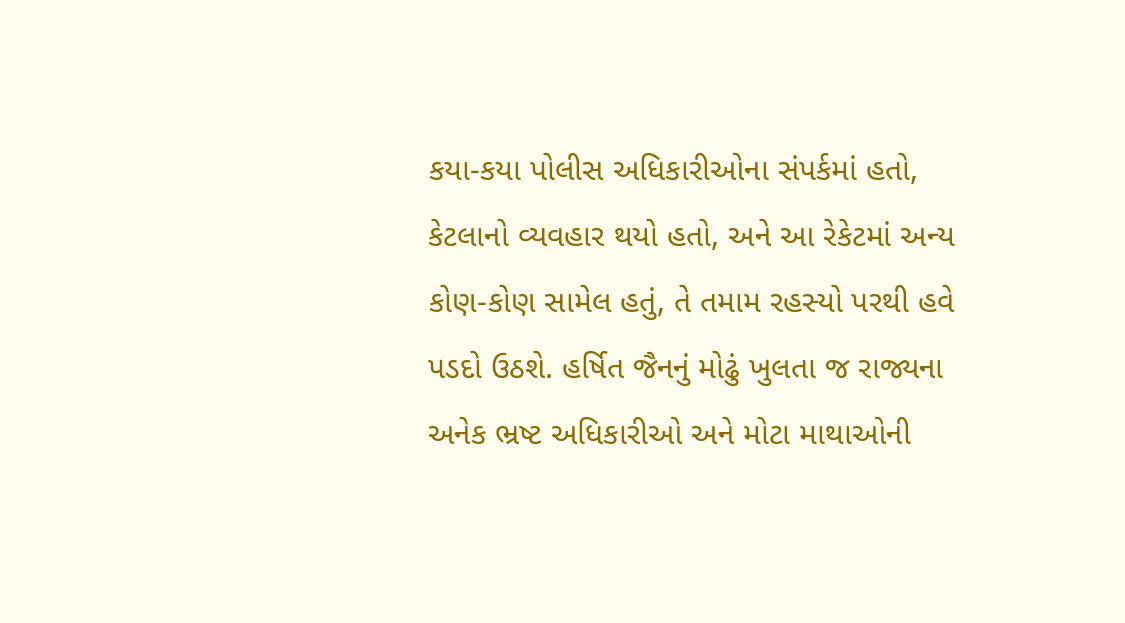કયા-કયા પોલીસ અધિકારીઓના સંપર્કમાં હતો, કેટલાનો વ્યવહાર થયો હતો, અને આ રેકેટમાં અન્ય કોણ-કોણ સામેલ હતું, તે તમામ રહસ્યો પરથી હવે પડદો ઉઠશે. હર્ષિત જૈનનું મોઢું ખુલતા જ રાજ્યના અનેક ભ્રષ્ટ અધિકારીઓ અને મોટા માથાઓની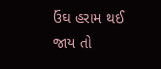ઉંઘ હરામ થઈ જાય તો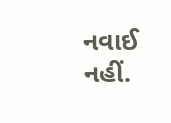નવાઈ નહીં.